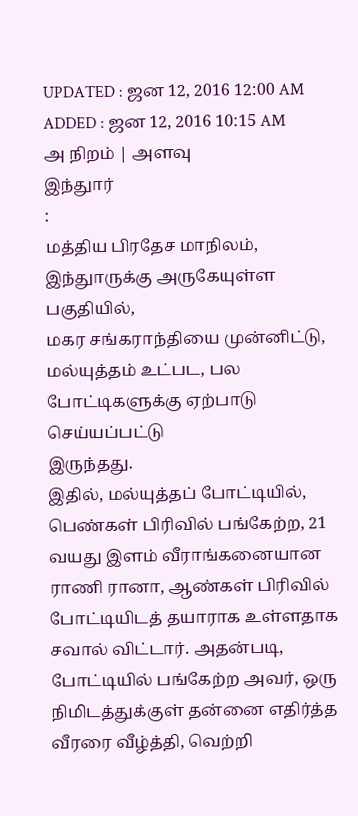UPDATED : ஜன 12, 2016 12:00 AM
ADDED : ஜன 12, 2016 10:15 AM
அ நிறம் | அளவு
இந்துார்
:
மத்திய பிரதேச மாநிலம், இந்துாருக்கு அருகேயுள்ள பகுதியில்,
மகர சங்கராந்தியை முன்னிட்டு, மல்யுத்தம் உட்பட, பல போட்டிகளுக்கு ஏற்பாடு செய்யப்பட்டு
இருந்தது.
இதில், மல்யுத்தப் போட்டியில், பெண்கள் பிரிவில் பங்கேற்ற, 21 வயது இளம் வீராங்கனையான ராணி ரானா, ஆண்கள் பிரிவில் போட்டியிடத் தயாராக உள்ளதாக சவால் விட்டார். அதன்படி, போட்டியில் பங்கேற்ற அவர், ஒரு நிமிடத்துக்குள் தன்னை எதிர்த்த வீரரை வீழ்த்தி, வெற்றி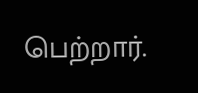பெற்றார்.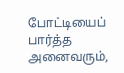போட்டியைப் பார்த்த அனைவரும்,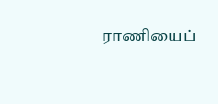ராணியைப்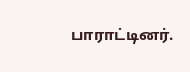பாராட்டினர்.